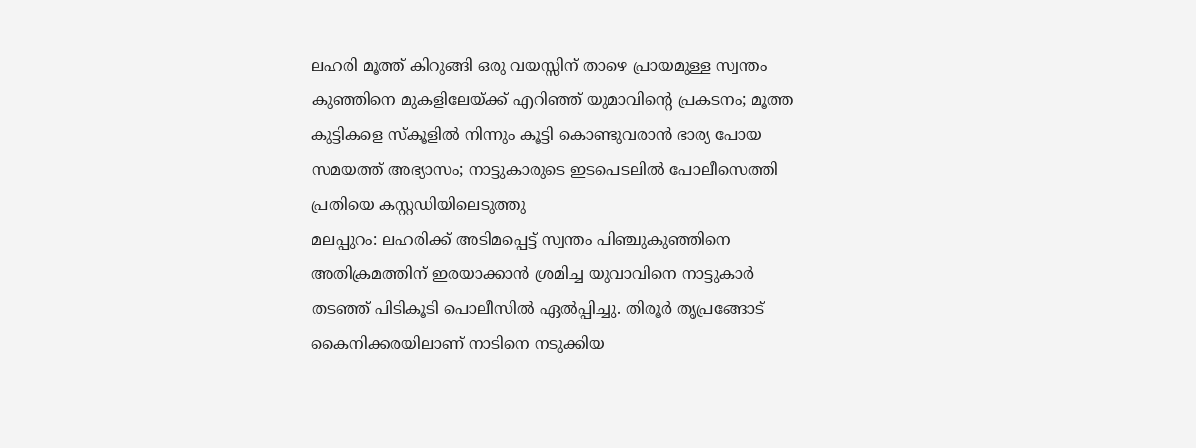ലഹരി മൂത്ത് കിറുങ്ങി ഒരു വയസ്സിന് താഴെ പ്രായമുള്ള സ്വന്തം കുഞ്ഞിനെ മുകളിലേയ്ക്ക് എറിഞ്ഞ് യുമാവിന്റെ പ്രകടനം; മൂത്ത കുട്ടികളെ സ്കൂളിൽ നിന്നും കൂട്ടി കൊണ്ടുവരാൻ ഭാര്യ പോയ സമയത്ത് അഭ്യാസം; നാട്ടുകാരുടെ ഇടപെടലിൽ പോലീസെത്തി പ്രതിയെ കസ്റ്റഡിയിലെടുത്തു
മലപ്പുറം: ലഹരിക്ക് അടിമപ്പെട്ട് സ്വന്തം പിഞ്ചുകുഞ്ഞിനെ അതിക്രമത്തിന് ഇരയാക്കാൻ ശ്രമിച്ച യുവാവിനെ നാട്ടുകാർ തടഞ്ഞ് പിടികൂടി പൊലീസിൽ ഏൽപ്പിച്ചു. തിരൂർ തൃപ്രങ്ങോട് കൈനിക്കരയിലാണ് നാടിനെ നടുക്കിയ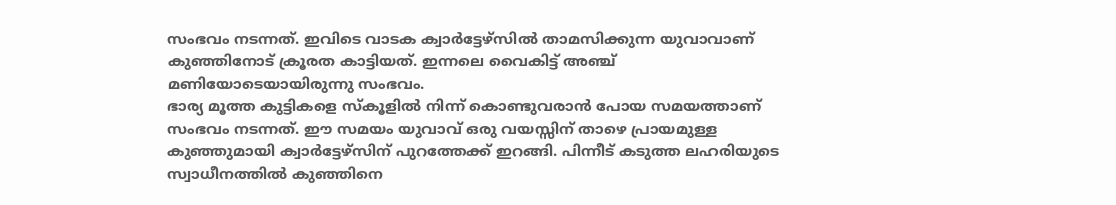സംഭവം നടന്നത്. ഇവിടെ വാടക ക്വാർട്ടേഴ്സിൽ താമസിക്കുന്ന യുവാവാണ് കുഞ്ഞിനോട് ക്രൂരത കാട്ടിയത്. ഇന്നലെ വൈകിട്ട് അഞ്ച് മണിയോടെയായിരുന്നു സംഭവം.
ഭാര്യ മൂത്ത കുട്ടികളെ സ്കൂളിൽ നിന്ന് കൊണ്ടുവരാൻ പോയ സമയത്താണ് സംഭവം നടന്നത്. ഈ സമയം യുവാവ് ഒരു വയസ്സിന് താഴെ പ്രായമുള്ള കുഞ്ഞുമായി ക്വാർട്ടേഴ്സിന് പുറത്തേക്ക് ഇറങ്ങി. പിന്നീട് കടുത്ത ലഹരിയുടെ സ്വാധീനത്തിൽ കുഞ്ഞിനെ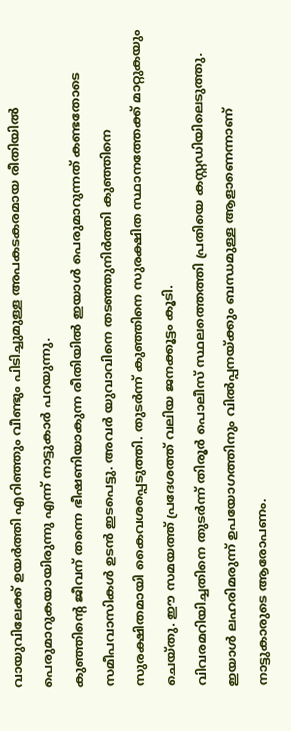വായുവിലേക്ക് ഉയർത്തി എറിഞ്ഞും വീണ്ടും പിടിച്ചുമുള്ള അപകടകരമായ രീതിയിൽ പെരുമാറുകയായിരുന്നു എന്ന് നാട്ടുകാർ പറയുന്നു.
കുഞ്ഞിന്റെ ജീവന് തന്നെ ഭീഷണിയാകുന്ന രീതിയിൽ ഇയാൾ പെരുമാറുന്നത് കണ്ടതോടെ സമീപവാസികൾ ഉടൻ ഇടപെട്ടു. അവർ യുവാവിനെ തടഞ്ഞുനിർത്തി കുഞ്ഞിനെ സുരക്ഷിതമായി കൈവശപ്പെടുത്തി. തുടർന്ന് കുഞ്ഞിനെ സുരക്ഷിത സ്ഥാനത്തേക്ക് മാറ്റുകയും ചെയ്തു. ഈ സമയത്ത് പ്രദേശത്ത് വലിയ ജനക്കൂട്ടം കൂടി.
വിവരമറിയിച്ചതിനെ തുടർന്ന് തിരൂർ പൊലീസ് സ്ഥലത്തെത്തി പ്രതിയെ കസ്റ്റഡിയിലെടുത്തു. ഇയാൾ ലഹരിമരുന്ന് ഉപയോഗത്തിനും വിൽപ്പനയ്ക്കും ബന്ധമുള്ള ആളാണെന്നാണ് നാട്ടുകാരുടെ ആരോപണം.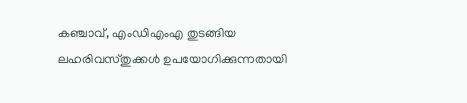കഞ്ചാവ്, എംഡിഎംഎ തുടങ്ങിയ ലഹരിവസ്തുക്കൾ ഉപയോഗിക്കുന്നതായി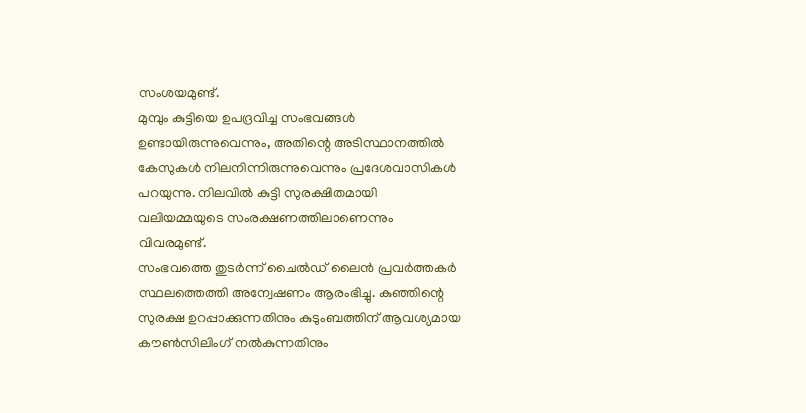സംശയമുണ്ട്.
മുമ്പും കുട്ടിയെ ഉപദ്രവിച്ച സംഭവങ്ങൾ ഉണ്ടായിരുന്നുവെന്നും, അതിന്റെ അടിസ്ഥാനത്തിൽ കേസുകൾ നിലനിന്നിരുന്നുവെന്നും പ്രദേശവാസികൾ പറയുന്നു. നിലവിൽ കുട്ടി സുരക്ഷിതമായി വലിയമ്മയുടെ സംരക്ഷണത്തിലാണെന്നും വിവരമുണ്ട്.
സംഭവത്തെ തുടർന്ന് ചൈൽഡ് ലൈൻ പ്രവർത്തകർ സ്ഥലത്തെത്തി അന്വേഷണം ആരംഭിച്ചു. കുഞ്ഞിന്റെ സുരക്ഷ ഉറപ്പാക്കുന്നതിനും കുടുംബത്തിന് ആവശ്യമായ കൗൺസിലിംഗ് നൽകുന്നതിനും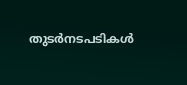തുടർനടപടികൾ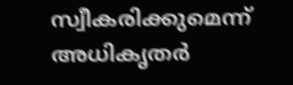സ്വീകരിക്കുമെന്ന് അധികൃതർ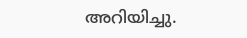അറിയിച്ചു.